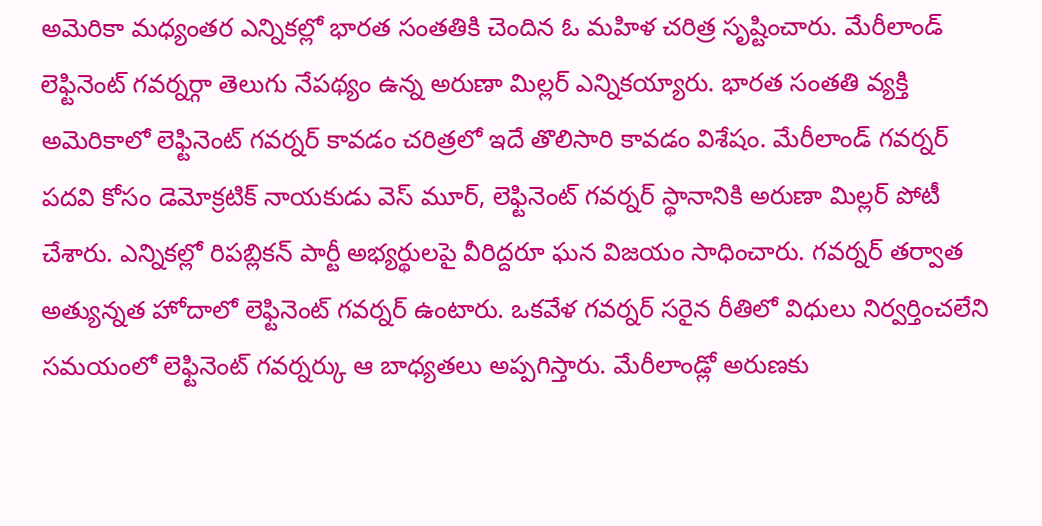అమెరికా మధ్యంతర ఎన్నికల్లో భారత సంతతికి చెందిన ఓ మహిళ చరిత్ర సృష్టించారు. మేరీలాండ్ లెఫ్టినెంట్ గవర్నర్గా తెలుగు నేపథ్యం ఉన్న అరుణా మిల్లర్ ఎన్నికయ్యారు. భారత సంతతి వ్యక్తి అమెరికాలో లెఫ్టినెంట్ గవర్నర్ కావడం చరిత్రలో ఇదే తొలిసారి కావడం విశేషం. మేరీలాండ్ గవర్నర్ పదవి కోసం డెమోక్రటిక్ నాయకుడు వెస్ మూర్, లెఫ్టినెంట్ గవర్నర్ స్థానానికి అరుణా మిల్లర్ పోటీ చేశారు. ఎన్నికల్లో రిపబ్లికన్ పార్టీ అభ్యర్థులపై వీరిద్దరూ ఘన విజయం సాధించారు. గవర్నర్ తర్వాత అత్యున్నత హోదాలో లెఫ్టినెంట్ గవర్నర్ ఉంటారు. ఒకవేళ గవర్నర్ సరైన రీతిలో విధులు నిర్వర్తించలేని సమయంలో లెఫ్టినెంట్ గవర్నర్కు ఆ బాధ్యతలు అప్పగిస్తారు. మేరీలాండ్లో అరుణకు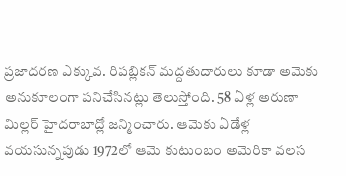ప్రజాదరణ ఎక్కువ. రిపబ్లికన్ మద్దతుదారులు కూడా అమెకు అనుకూలంగా పనిచేసినట్లు తెలుస్తోంది. 58 ఏళ్ల అరుణా మిల్లర్ హైదరాబాద్లో జన్మించారు. ఆమెకు ఏడేళ్ల వయసున్నపుడు 1972లో ఆమె కుటుంబం అమెరికా వలస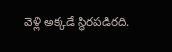వెళ్లి అక్కడే స్థిరపడిరది.